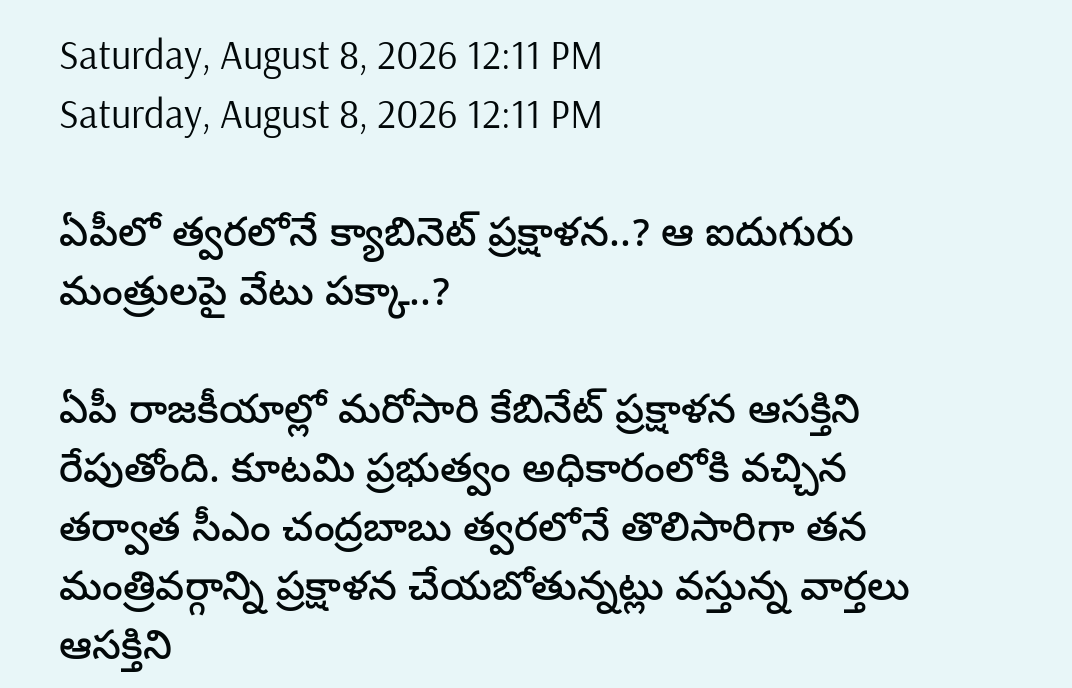Saturday, August 8, 2026 12:11 PM
Saturday, August 8, 2026 12:11 PM

ఏపీలో త్వరలోనే క్యాబినెట్‌ ప్రక్షాళన..? ఆ ఐదుగురు మంత్రులపై వేటు పక్కా..?

ఏపీ రాజకీయాల్లో మరోసారి కేబినేట్ ప్రక్షాళన ఆసక్తిని రేపుతోంది. కూటమి ప్రభుత్వం అధికారంలోకి వచ్చిన తర్వాత సీఎం చంద్రబాబు త్వరలోనే తొలిసారిగా తన మంత్రివర్గాన్ని ప్రక్షాళన చేయబోతున్నట్లు వస్తున్న వార్తలు ఆసక్తిని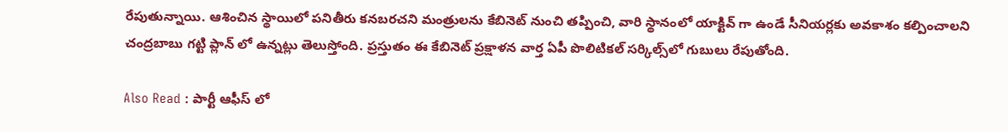రేపుతున్నాయి. ఆశించిన స్థాయిలో పనితీరు కనబరచని మంత్రులను కేబినెట్ నుంచి తప్పించి, వారి స్థానంలో యాక్టివ్ గా ఉండే సీనియర్లకు అవకాశం కల్పించాలని చంద్రబాబు గట్టి ప్లాన్ లో ఉన్నట్లు తెలుస్తోంది. ప్రస్తుతం ఈ కేబినెట్ ప్రక్షాళన వార్త ఏపీ పొలిటికల్ సర్కిల్స్‌లో గుబులు రేపుతోంది.

Also Read : పార్టీ ఆఫీస్ లో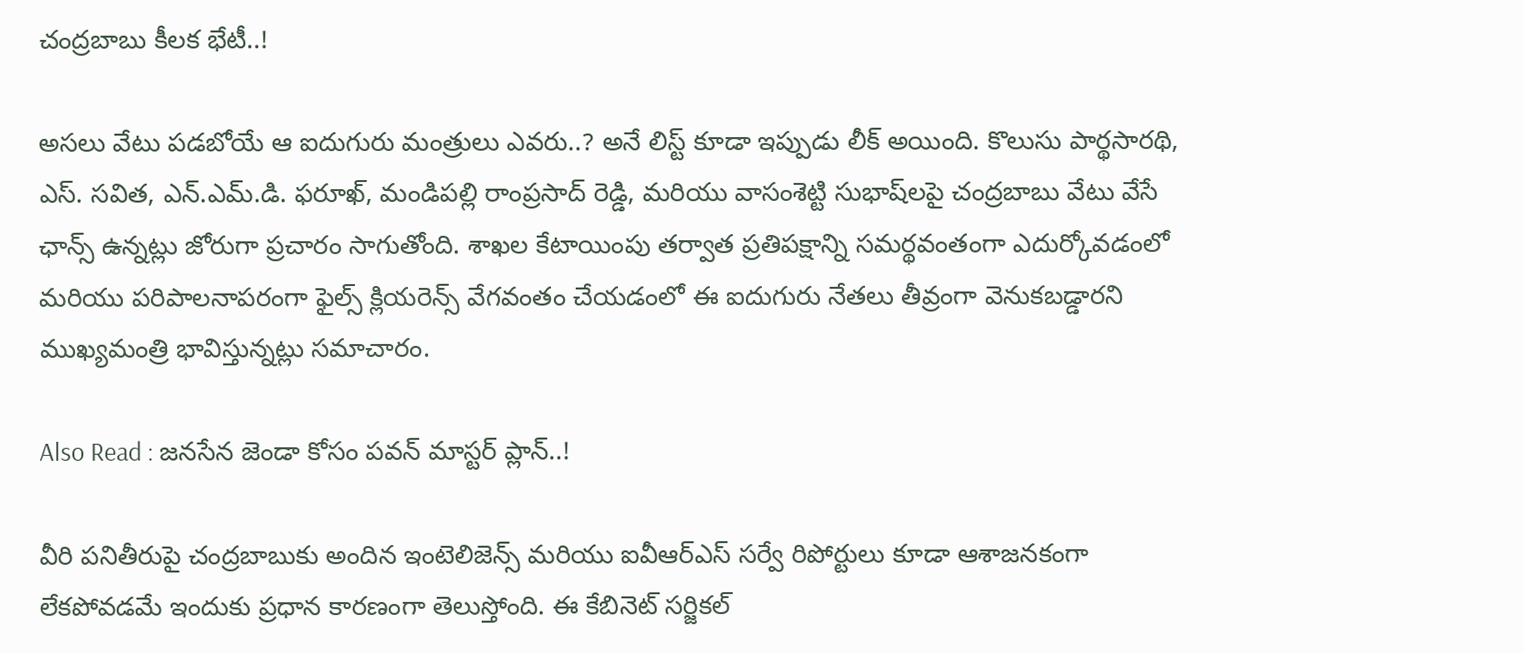చంద్రబాబు కీలక భేటీ..!

అసలు వేటు పడబోయే ఆ ఐదుగురు మంత్రులు ఎవరు..? అనే లిస్ట్ కూడా ఇప్పుడు లీక్ అయింది. కొలుసు పార్థసారథి, ఎస్. సవిత, ఎన్.ఎమ్.డి. ఫరూఖ్, మండిపల్లి రాంప్రసాద్ రెడ్డి, మరియు వాసంశెట్టి సుభాష్‌లపై చంద్రబాబు వేటు వేసే ఛాన్స్ ఉన్నట్లు జోరుగా ప్రచారం సాగుతోంది. శాఖల కేటాయింపు తర్వాత ప్రతిపక్షాన్ని సమర్థవంతంగా ఎదుర్కోవడంలో మరియు పరిపాలనాపరంగా ఫైల్స్ క్లియరెన్స్‌ వేగవంతం చేయడంలో ఈ ఐదుగురు నేతలు తీవ్రంగా వెనుకబడ్డారని ముఖ్యమంత్రి భావిస్తున్నట్లు సమాచారం.

Also Read : జనసేన జెండా కోసం పవన్ మాస్టర్ ప్లాన్..!

వీరి పనితీరుపై చంద్రబాబుకు అందిన ఇంటెలిజెన్స్ మరియు ఐవీఆర్ఎస్ సర్వే రిపోర్టులు కూడా ఆశాజనకంగా లేకపోవడమే ఇందుకు ప్రధాన కారణంగా తెలుస్తోంది. ఈ కేబినెట్ సర్జికల్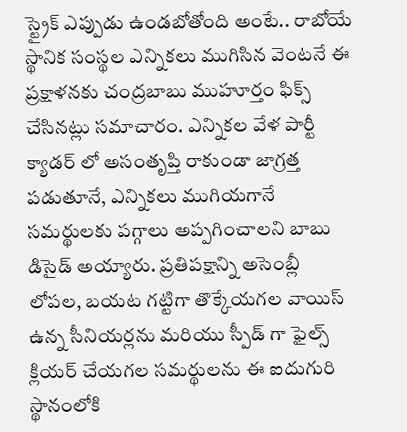స్ట్రైక్ ఎప్పుడు ఉండబోతోంది అంటే.. రాబోయే స్థానిక సంస్థల ఎన్నికలు ముగిసిన వెంటనే ఈ ప్రక్షాళనకు చంద్రబాబు ముహూర్తం ఫిక్స్ చేసినట్లు సమాచారం. ఎన్నికల వేళ పార్టీ క్యాడర్ లో అసంతృప్తి రాకుండా జాగ్రత్త పడుతూనే, ఎన్నికలు ముగియగానే సమర్థులకు పగ్గాలు అప్పగించాలని బాబు డిసైడ్ అయ్యారు. ప్రతిపక్షాన్ని అసెంబ్లీ లోపల, బయట గట్టిగా తొక్కేయగల వాయిస్ ఉన్న సీనియర్లను మరియు స్పీడ్ గా ఫైల్స్ క్లియర్ చేయగల సమర్థులను ఈ ఐదుగురి స్థానంలోకి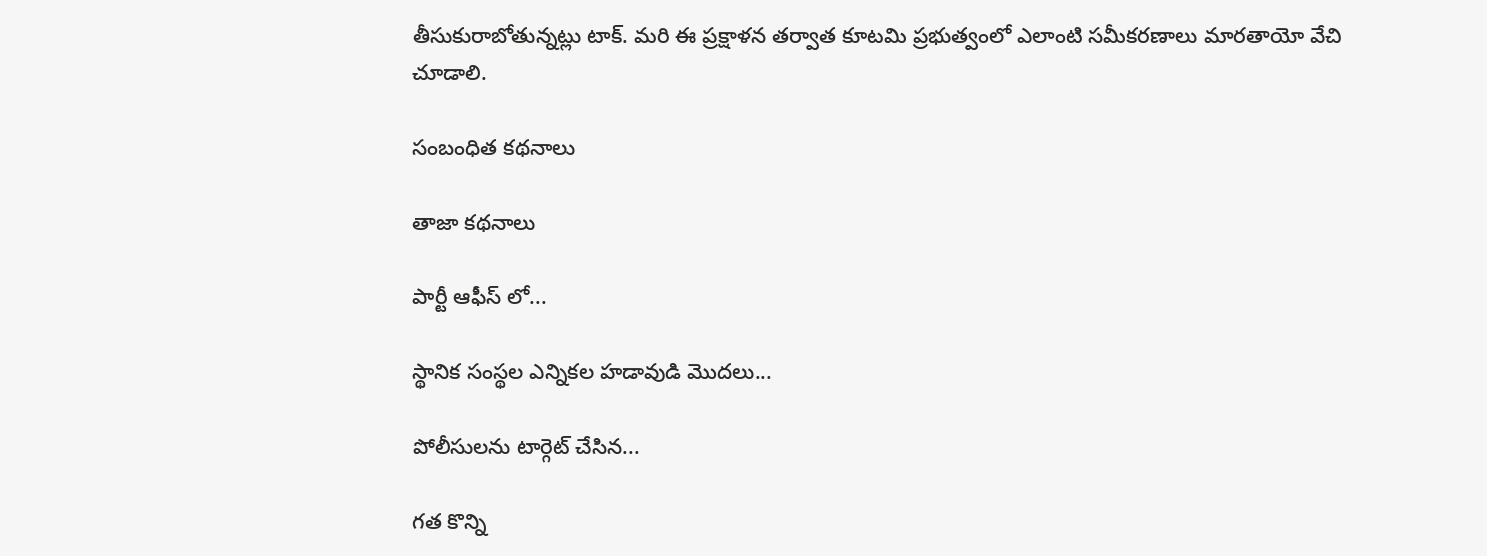తీసుకురాబోతున్నట్లు టాక్. మరి ఈ ప్రక్షాళన తర్వాత కూటమి ప్రభుత్వంలో ఎలాంటి సమీకరణాలు మారతాయో వేచి చూడాలి.

సంబంధిత కథనాలు

తాజా కథనాలు

పార్టీ ఆఫీస్ లో...

స్థానిక సంస్థల ఎన్నికల హడావుడి మొదలు...

పోలీసులను టార్గెట్ చేసిన...

గత కొన్ని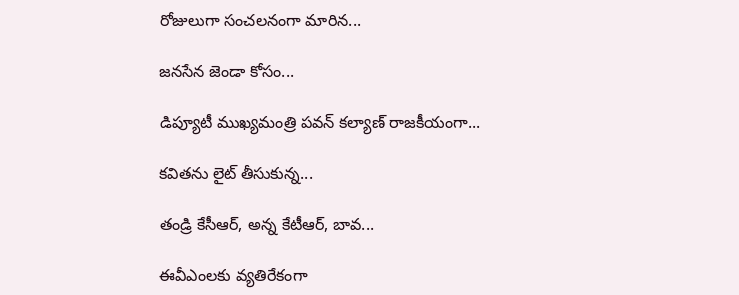రోజులుగా సంచలనంగా మారిన...

జనసేన జెండా కోసం...

డిప్యూటీ ముఖ్యమంత్రి పవన్ కల్యాణ్ రాజకీయంగా...

కవితను లైట్ తీసుకున్న...

తండ్రి కేసీఆర్, అన్న కేటీఆర్, బావ...

ఈవీఎంలకు వ్యతిరేకంగా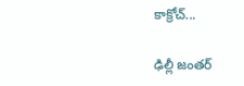కాక్రోచ్...

ఢిల్లీ జంతర్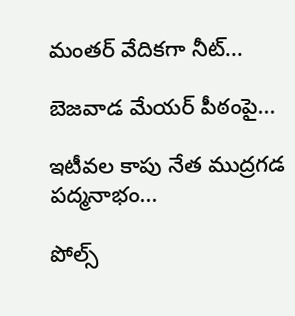మంతర్ వేదికగా నీట్...

బెజవాడ మేయర్ పీఠంపై...

ఇటీవల కాపు నేత ముద్రగడ పద్మనాభం...

పోల్స్